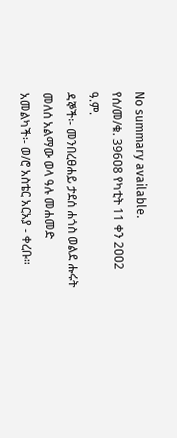No summary available.
የሰ/መ/ቁ. 396ዐ8 የካቲት 11 ቀን 2ዐዐ2 ዓ.ም.
ዳኞች፡- መንበረፀሐይ ታደሰ ሐጎስ ወልደ ሑሩት መለሰ አልማው ወላ ዓሉ መሐመድ አመልካች፡- ወ/ሮ አስቴር አርአያ - ቀረቡ።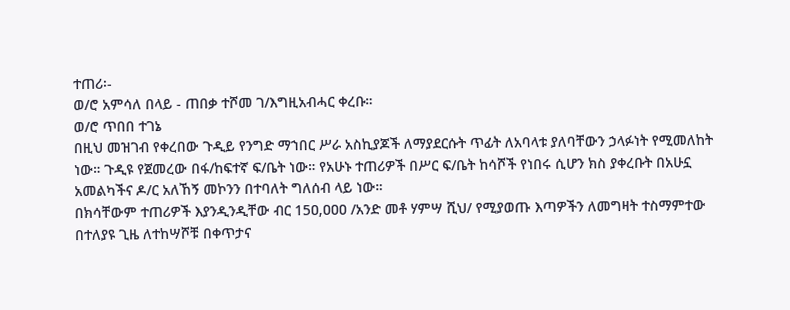ተጠሪ፡-
ወ/ሮ አምሳለ በላይ - ጠበቃ ተሾመ ገ/እግዚአብሓር ቀረቡ።
ወ/ሮ ጥበበ ተገኔ
በዚህ መዝገብ የቀረበው ጉዲይ የንግድ ማኀበር ሥራ አስኪያጆች ለማያደርሱት ጥፊት ለአባላቱ ያለባቸውን ኃላፉነት የሚመለከት ነው። ጉዲዩ የጀመረው በፋ/ከፍተኛ ፍ/ቤት ነው። የአሁኑ ተጠሪዎች በሥር ፍ/ቤት ከሳሾች የነበሩ ሲሆን ክስ ያቀረቡት በአሁኗ አመልካችና ዶ/ር አለኸኝ መኮንን በተባለት ግለሰብ ላይ ነው።
በክሳቸውም ተጠሪዎች እያንዲንዲቸው ብር 15ዐ,ዐዐዐ /አንድ መቶ ሃምሣ ሺህ/ የሚያወጡ እጣዎችን ለመግዛት ተስማምተው በተለያዩ ጊዜ ለተከሣሾቹ በቀጥታና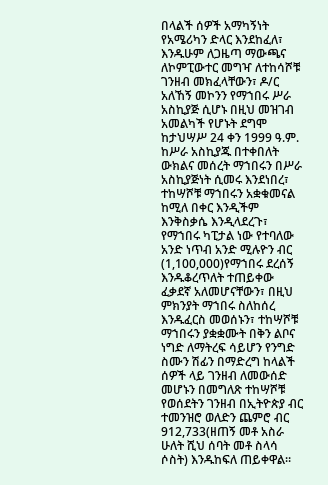በላልች ሰዎች አማካኝነት የአሜሪካን ድላር እንደከፈለ፣ እንዱሁም ለጋዜጣ ማውጫና ለኮምፒውተር መግዣ ለተከሳሾቹ ገንዘብ መክፈላቸውን፣ ዶ/ር አለኸኝ መኮንን የማኀበሩ ሥራ አስኪያጅ ሲሆኑ በዚህ መዝገብ አመልካች የሆኑት ደግሞ ከታህሣሥ 24 ቀን 1999 ዓ.ም. ከሥራ አስኪያጁ በተቀበለት ውክልና መሰረት ማኀበሩን በሥራ አስኪያጅነት ሲመሩ እንደነበረ፣ ተከሣሾቹ ማኀበሩን አቋቁመናል ከሚለ በቀር እንዲችም እንቅስቃሴ እንዲላደረጉ፣ የማኀበሩ ካፒታል ነው የተባለው አንድ ነጥብ አንድ ሚሉዮን ብር (1,100,000)የማኀበሩ ደረሰኝ እንዱቆረጥለት ተጠይቀው ፈቃደኛ አለመሆናቸውን፣ በዚህ ምክንያት ማኀበሩ ስለከሰረ እንዱፈርስ መወሰኑን፣ ተከሣሾቹ ማኀበሩን ያቋቋሙት በቅን ልቦና ነግድ ለማትረፍ ሳይሆን የንግድ ስሙን ሽፊን በማድረግ ከላልች ሰዎች ላይ ገንዘብ ለመውሰድ መሆኑን በመግለጽ ተከሣሾቹ የወሰደትን ገንዘብ በኢትዮጵያ ብር ተመንዝሮ ወለድን ጨምሮ ብር 912,733(ዘጠኝ መቶ አስራ ሁለት ሺህ ሰባት መቶ ስላሳ ሶስት) እንዱከፍለ ጠይቀዋል።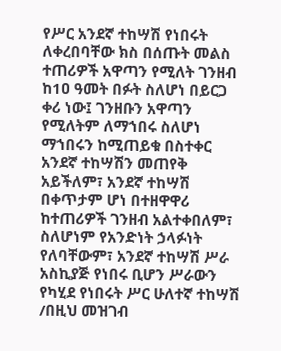የሥር አንደኛ ተከሣሽ የነበሩት ለቀረበባቸው ክስ በሰጡት መልስ ተጠሪዎች አዋጣን የሚለት ገንዘብ ከ1ዐ ዓመት በፉት ስለሆነ በይርጋ ቀሪ ነው፤ ገንዘቡን አዋጣን የሚለትም ለማኀበሩ ስለሆነ ማኀበሩን ከሚጠይቁ በስተቀር አንደኛ ተከሣሽን መጠየቅ አይችለም፣ አንደኛ ተከሣሽ በቀጥታም ሆነ በተዘዋዋሪ ከተጠሪዎች ገንዘብ አልተቀበለም፣ ስለሆነም የአንድነት ኃላፉነት የለባቸውም፣ አንደኛ ተከሣሽ ሥራ አስኪያጅ የነበሩ ቢሆን ሥራውን የካሂደ የነበሩት ሥር ሁለተኛ ተከሣሽ /በዚህ መዝገብ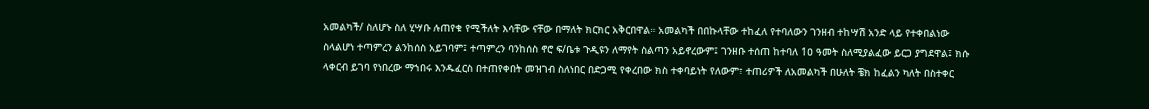አመልካች/ ስለሆኑ ስለ ሂሣቡ ሉጠየቁ የሚችለት እሳቸው ናቸው በማለት ክርክር አቅርበዋል። አመልካች በበኩላቸው ተከፈለ የተባለውን ገንዘብ ተከሣሽ አንድ ላይ የተቀበልነው ስላልሆነ ተጣምረን ልንከሰስ አይገባም፤ ተጣምረን ባንከሰስ ኖሮ ፍ/ቤቱ ጉዲዩን ለማየት ስልጣን አይኖረውም፤ ገንዘቡ ተሰጠ ከተባለ 1ዐ ዓመት ስለሚያልፈው ይርጋ ያግደዋል፤ ክሱ ላቀርብ ይገባ የነበረው ማኀበሩ እንዱፈርስ በተጠየቀበት መዝገብ ስለነበር በድጋሚ የቀረበው ክስ ተቀባይነት የለውም፣ ተጠሪዎች ለአመልካች በሁለት ቼክ ከፈልን ካለት በስተቀር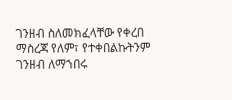ገንዘብ ስለመክፈላቸው የቀረበ ማስረጃ የለም፣ የተቀበልኩትንም ገንዘብ ለማኀበሩ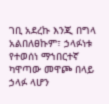ገቢ አደረኩ እንጂ በግላ አልበለፀኩም፣ ኃላፉነቱ የተወሰነ ማኀበርተኛ ካዋጣው መዋጮ በላይ ኃላፉ ላሆን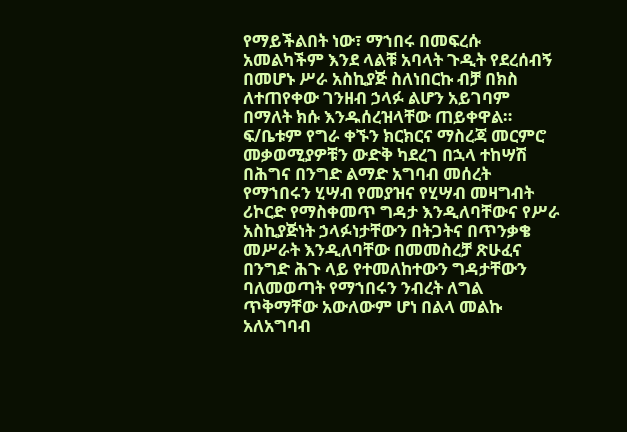የማይችልበት ነው፣ ማኀበሩ በመፍረሱ አመልካችም እንደ ላልቹ አባላት ጉዲት የደረሰብኝ በመሆኑ ሥራ አስኪያጅ ስለነበርኩ ብቻ በክስ ለተጠየቀው ገንዘብ ኃላፉ ልሆን አይገባም በማለት ክሱ እንዱሰረዝላቸው ጠይቀዋል።
ፍ/ቤቱም የግራ ቀኙን ክርክርና ማስረጃ መርምሮ መቃወሚያዎቹን ውድቅ ካደረገ በኋላ ተከሣሽ በሕግና በንግድ ልማድ አግባብ መሰረት የማኀበሩን ሂሣብ የመያዝና የሂሣብ መዛግብት ሪኮርድ የማስቀመጥ ግዳታ እንዲለባቸውና የሥራ አስኪያጅነት ኃላፉነታቸውን በትጋትና በጥንቃቄ መሥራት እንዲለባቸው በመመስረቻ ጽሁፈና በንግድ ሕጉ ላይ የተመለከተውን ግዳታቸውን ባለመወጣት የማኀበሩን ንብረት ለግል ጥቅማቸው አውለውም ሆነ በልላ መልኩ አለአግባብ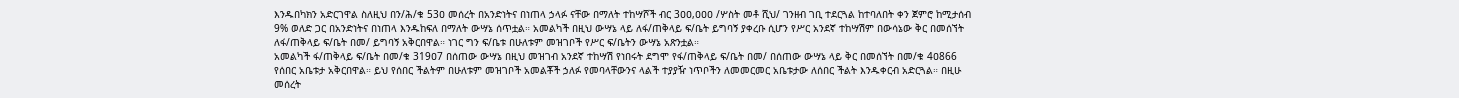እንዱበካክን አድርገዋል ስለዚህ በን/ሕ/ቁ 53ዐ መሰረት በአንድነትና በነጠላ ኃላፉ ናቸው በማለት ተከሣሾች ብር 3ዐዐ,ዐዐዐ /ሦስት መቶ ሺህ/ ገንዘብ ገቢ ተደርጓል ከተባለበት ቀን ጀምሮ ከሚታሰብ 9% ወለድ ጋር በአንድነትና በነጠላ እንዱከፍለ በማለት ውሣኔ ሰጥቷል። አመልካች በዚህ ውሣኔ ላይ ለፋ/ጠቅላይ ፍ/ቤት ይግባኝ ያቀረቡ ሲሆን የሥር አንደኛ ተከሣሽም በውሳኔው ቅር በመሰኘት ለፋ/ጠቅላይ ፍ/ቤት በመ/ ይግባኝ አቅርበዋል። ነገር ግን ፍ/ቤቱ በሁለቱም መዝገቦች የሥር ፍ/ቤትን ውሣኔ አጽንቷል።
አመልካች ፋ/ጠቅላይ ፍ/ቤት በመ/ቁ 319ዐ7 በሰጠው ውሣኔ በዚህ መዝገብ አንደኛ ተከሣሽ የነበሩት ደግሞ የፋ/ጠቅላይ ፍ/ቤት በመ/ በሰጠው ውሣኔ ላይ ቅር በመሰኘት በመ/ቁ 4ዐ866 የሰበር አቤቱታ አቅርበዋል። ይህ የሰበር ችልትም በሁለቱም መዝገቦች አመልቾች ኃለፉ የመባላቸውንና ላልች ተያያዥ ነጥቦችን ለመመርመር አቤቱታው ለሰበር ችልት እንዱቀርብ አድርጓል። በዚሁ መሰረት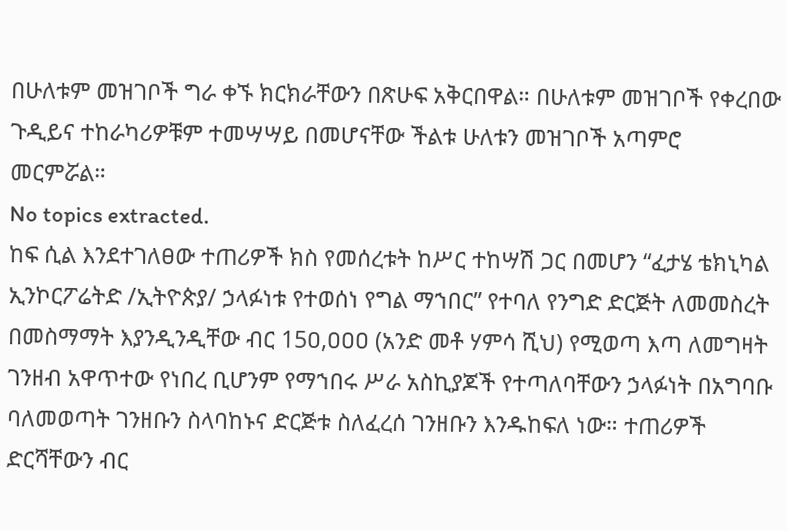በሁለቱም መዝገቦች ግራ ቀኙ ክርክራቸውን በጽሁፍ አቅርበዋል። በሁለቱም መዝገቦች የቀረበው ጉዲይና ተከራካሪዎቹም ተመሣሣይ በመሆናቸው ችልቱ ሁለቱን መዝገቦች አጣምሮ መርምሯል።
No topics extracted.
ከፍ ሲል እንደተገለፀው ተጠሪዎች ክስ የመሰረቱት ከሥር ተከሣሽ ጋር በመሆን “ፈታሄ ቴክኒካል ኢንኮርፖሬትድ /ኢትዮጵያ/ ኃላፉነቱ የተወሰነ የግል ማኀበር” የተባለ የንግድ ድርጅት ለመመስረት በመስማማት እያንዲንዲቸው ብር 15ዐ,ዐዐዐ (አንድ መቶ ሃምሳ ሺህ) የሚወጣ እጣ ለመግዛት ገንዘብ አዋጥተው የነበረ ቢሆንም የማኀበሩ ሥራ አስኪያጆች የተጣለባቸውን ኃላፉነት በአግባቡ ባለመወጣት ገንዘቡን ስላባከኑና ድርጅቱ ስለፈረሰ ገንዘቡን እንዱከፍለ ነው። ተጠሪዎች ድርሻቸውን ብር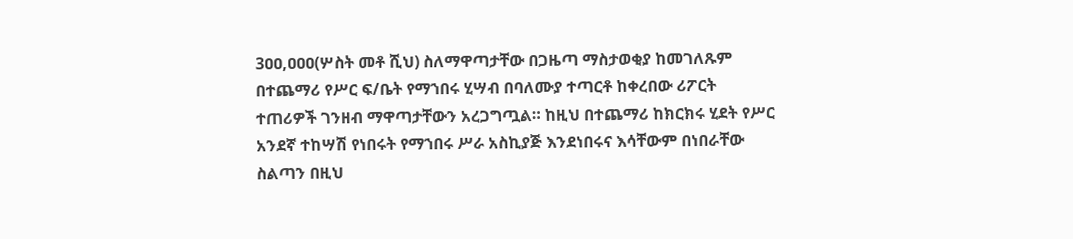3ዐዐ,ዐዐዐ(ሦስት መቶ ሺህ) ስለማዋጣታቸው በጋዜጣ ማስታወቂያ ከመገለጹም በተጨማሪ የሥር ፍ/ቤት የማኀበሩ ሂሣብ በባለሙያ ተጣርቶ ከቀረበው ሪፖርት ተጠሪዎች ገንዘብ ማዋጣታቸውን አረጋግጧል። ከዚህ በተጨማሪ ከክርክሩ ሂደት የሥር አንደኛ ተከሣሽ የነበሩት የማኀበሩ ሥራ አስኪያጅ እንደነበሩና እሳቸውም በነበራቸው ስልጣን በዚህ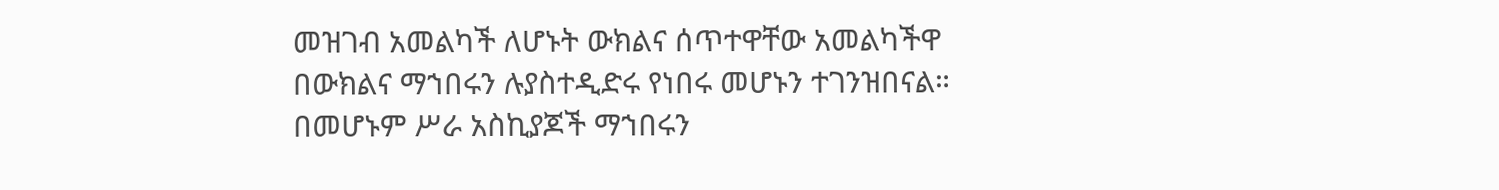መዝገብ አመልካች ለሆኑት ውክልና ሰጥተዋቸው አመልካችዋ በውክልና ማኀበሩን ሉያስተዲድሩ የነበሩ መሆኑን ተገንዝበናል። በመሆኑም ሥራ አስኪያጆች ማኀበሩን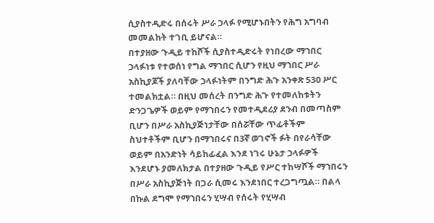ሲያስተዲድሩ በሰሩት ሥራ ኃላፉ የሚሆኑበትን የሕግ አግባብ መመልከት ተገቢ ይሆናል።
በተያዘው ጉዲይ ተከሾች ሲያስተዲድሩት የነበረው ማኀበር ኃላፉነቱ የተወሰነ የግል ማኀበር ሲሆን የዚህ ማኀበር ሥራ አስኪያጆች ያለባቸው ኃላፉነትም በንግድ ሕጉ አንቀጽ 53ዐ ሥር ተመልክቷል። በዚህ መሰረት በንግድ ሕጉ የተመለከቱትን ድንጋጌዎች ወይም የማኀበሩን የመተዲደሪያ ደንብ በመጣስም ቢሆን በሥራ አስኪያጅነታቸው በሰሯቸው ጥፊቶችም ስህተቶችም ቢሆን በማኀበሩና በ3ኛ ወገኖች ፉት በየራሳቸው ወይም በአንድነት ሳይከፊፈል እንደ ነገሩ ሁኔታ ኃላፉዎች እንደሆኑ ያመለክታል በተያዘው ጉዲይ የሥር ተከሣሾች ማኀበሩን በሥራ አስኪያጅነት በጋራ ሲመሩ እንደነበር ተረጋግጧል። በልላ በኩል ደግሞ የማኀበሩን ሂሣብ የሰሩት የሂሣብ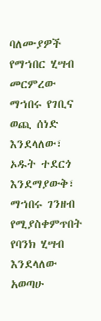ባለሙያዎች የማኀበር ሂሣብ መርምረው ማኀበሩ የገቢና ወጪ ሰነድ እንደላለው፣ ኦዱት ተደርጎ እንደማያውቅ፣ ማኀበሩ ገንዘብ የሚያስቀምጥበት የባንክ ሂሣብ እንደላለው አወጣሁ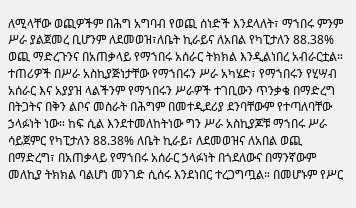ለሚላቸው ወጪዎችም በሕግ አግባብ የወጪ ሰነድች እንደላለት፣ ማኀበሩ ምንም ሥራ ያልጀመረ ቢሆንም ለደመወዝ፣ለቤት ኪራይና ለአበል የካፒታለን 88.38% ወጪ ማድረጉንና በአጠቃላይ የማኀበሩ አሰራር ትክክል እንዲልነበረ አብራርቷል። ተጠሪዎች በሥራ አስኪያጅነታቸው የማኀበሩን ሥራ አካሄድ፣ የማኀበሩን የሂሣብ አሰራር እና አያያዝ ላልችንም የማኀበሩን ሥራዎች ተገቢውን ጥንቃቄ በማድረግ በትጋትና በቅን ልቦና መስራት በሕግም በመተዲደሪያ ደንባቸውም የተጣለባቸው ኃላፉነት ነው። ከፍ ሲል እንደተመለከትነው ግን ሥራ አስኪያጆቹ ማኀበሩ ሥራ ሳይጀምር የካፒታለን 88.38% ለቤት ኪራይ፣ ለደመወዝና ለአበል ወጪ በማድረግ፣ በአጠቃላይ የማኀበሩ አሰራር ኃላፉነት በጎደለውና በማንኛውም መለኪያ ትክክል ባልሆነ መንገድ ሲሰሩ እንደነበር ተረጋግጧል። በመሆኑም የሥር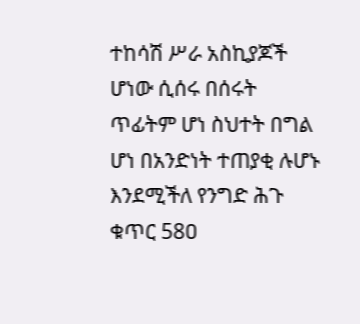ተከሳሽ ሥራ አስኪያጆች ሆነው ሲሰሩ በሰሩት ጥፊትም ሆነ ስህተት በግል ሆነ በአንድነት ተጠያቂ ሉሆኑ እንደሚችለ የንግድ ሕጉ ቁጥር 58ዐ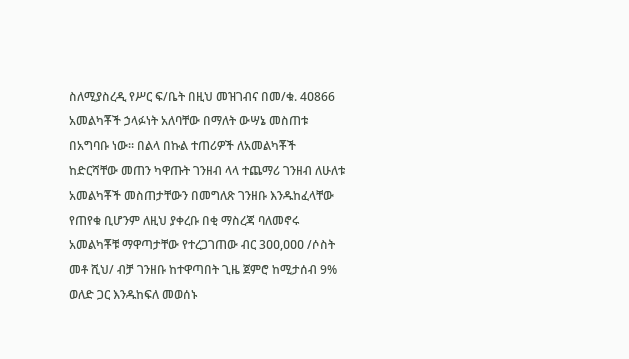ስለሚያስረዲ የሥር ፍ/ቤት በዚህ መዝገብና በመ/ቁ. 4ዐ866 አመልካቾች ኃላፉነት አለባቸው በማለት ውሣኔ መስጠቱ በአግባቡ ነው። በልላ በኩል ተጠሪዎች ለአመልካቾች ከድርሻቸው መጠን ካዋጡት ገንዘብ ላላ ተጨማሪ ገንዘብ ለሁለቱ አመልካቾች መስጠታቸውን በመግለጽ ገንዘቡ እንዱከፈላቸው የጠየቁ ቢሆንም ለዚህ ያቀረቡ በቂ ማስረጃ ባለመኖሩ አመልካቾቹ ማዋጣታቸው የተረጋገጠው ብር 3ዐዐ,ዐዐዐ /ሶስት መቶ ሺህ/ ብቻ ገንዘቡ ከተዋጣበት ጊዜ ጀምሮ ከሚታሰብ 9% ወለድ ጋር እንዱከፍለ መወሰኑ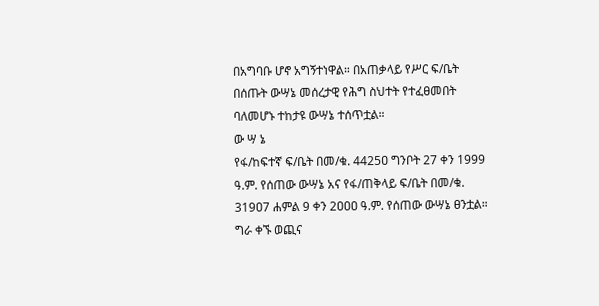በአግባቡ ሆኖ አግኝተነዋል። በአጠቃላይ የሥር ፍ/ቤት በሰጡት ውሣኔ መሰረታዊ የሕግ ስህተት የተፈፀመበት ባለመሆኑ ተከታዩ ውሣኔ ተሰጥቷል።
ው ሣ ኔ
የፋ/ከፍተኛ ፍ/ቤት በመ/ቁ. 4425ዐ ግንቦት 27 ቀን 1999 ዓ.ም. የሰጠው ውሣኔ አና የፋ/ጠቅላይ ፍ/ቤት በመ/ቁ. 319ዐ7 ሐምል 9 ቀን 2ዐዐዐ ዓ.ም. የሰጠው ውሣኔ ፀንቷል።
ግራ ቀኙ ወጪና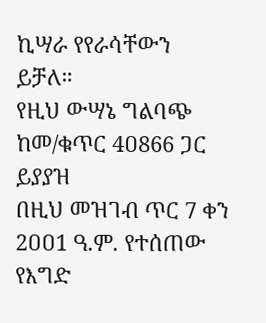ኪሣራ የየራሳቸውን ይቻለ።
የዚህ ውሣኔ ግልባጭ ከመ/ቁጥር 4ዐ866 ጋር ይያያዝ
በዚህ መዝገብ ጥር 7 ቀን 2ዐዐ1 ዓ.ም. የተሰጠው የእግድ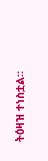ትዕዛዝ ተነስቷል።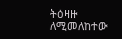ትዕዛዙ ለሚመለከተው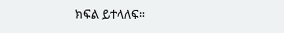ክፍል ይተላለፍ።